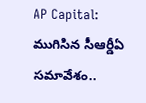AP Capital: ముగిసిన సీఆర్డీఏ సమావేశం..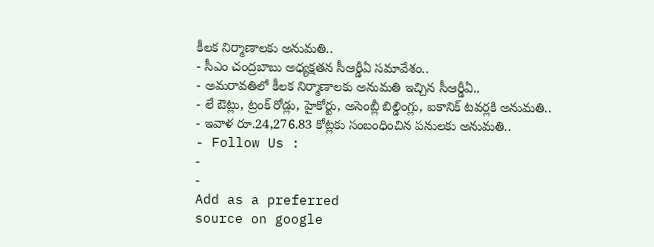కీలక నిర్మాణాలకు అనుమతి..
- సీఎం చంద్రబాబు అధ్యక్షతన సీఆర్డీఏ సమావేశం..
- అమరావతిలో కీలక నిర్మాణాలకు అనుమతి ఇచ్చిన సీఆర్డీఏ..
- లే ఔట్లు, ట్రంక్ రోడ్లు, హైకోర్టు, అసెంబ్లీ బిల్డింగ్లు, ఐకానిక్ టవర్లకి అనుమతి..
- ఇవాళ రూ.24,276.83 కోట్లకు సంబంధించిన పనులకు అనుమతి..
- Follow Us :
-
-
Add as a preferred
source on google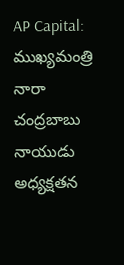AP Capital: ముఖ్యమంత్రి నారా చంద్రబాబు నాయుడు అధ్యక్షతన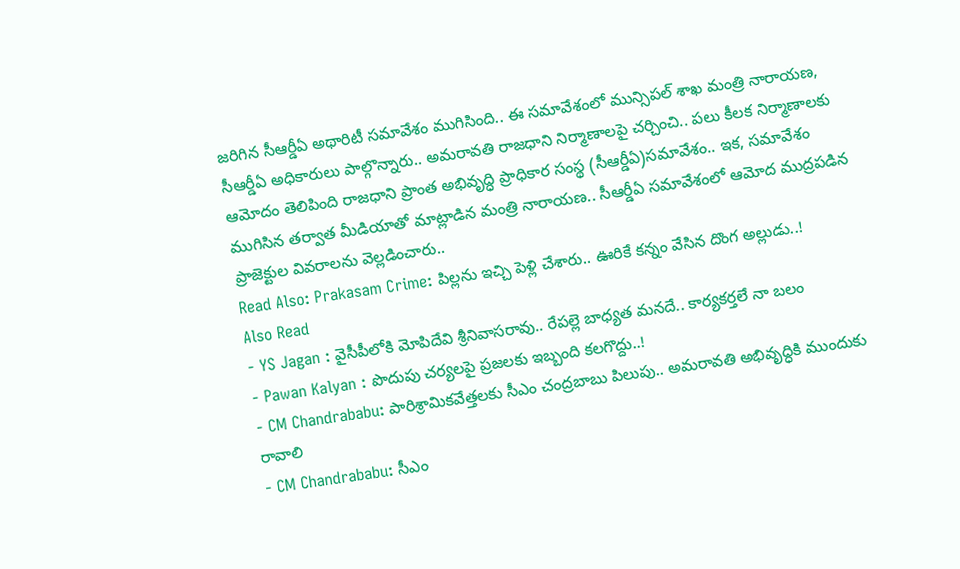జరిగిన సీఆర్డీఏ అథారిటీ సమావేశం ముగిసింది.. ఈ సమావేశంలో మున్సిపల్ శాఖ మంత్రి నారాయణ, సీఆర్డీఏ అధికారులు పాల్గొన్నారు.. అమరావతి రాజధాని నిర్మాణాలపై చర్చించి.. పలు కీలక నిర్మాణాలకు ఆమోదం తెలిపింది రాజధాని ప్రాంత అభివృద్ధి ప్రాధికార సంస్థ (సీఆర్డీఏ)సమావేశం.. ఇక, సమావేశం ముగిసిన తర్వాత మీడియాతో మాట్లాడిన మంత్రి నారాయణ.. సీఆర్డీఏ సమావేశంలో ఆమోద ముద్రపడిన ప్రాజెక్టుల వివరాలను వెల్లడించారు..
Read Also: Prakasam Crime: పిల్లను ఇచ్చి పెళ్లి చేశారు.. ఊరికే కన్నం వేసిన దొంగ అల్లుడు..!
Also Read
- YS Jagan : వైసీపీలోకి మోపిదేవి శ్రీనివాసరావు.. రేపల్లె బాధ్యత మనదే.. కార్యకర్తలే నా బలం
- Pawan Kalyan : పొదుపు చర్యలపై ప్రజలకు ఇబ్బంది కలగొద్దు..!
- CM Chandrababu: పారిశ్రామికవేత్తలకు సీఎం చంద్రబాబు పిలుపు.. అమరావతి అభివృద్ధికి ముందుకు రావాలి
- CM Chandrababu: సీఎం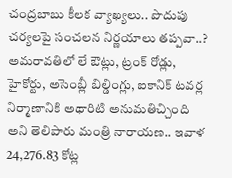చంద్రబాబు కీలక వ్యాఖ్యలు.. పొదుపు చర్యలపై సంచలన నిర్ణయాలు తప్పవా..?
అమరావతిలో లే ఔట్లు, ట్రంక్ రోడ్లు, హైకోర్టు, అసెంబ్లీ బిల్డింగ్లు, ఐకానిక్ టవర్ల నిర్మాణానికి అథారిటి అనుమతిచ్చింది అని తెలిపారు మంత్రి నారాయణ.. ఇవాళ 24,276.83 కోట్ల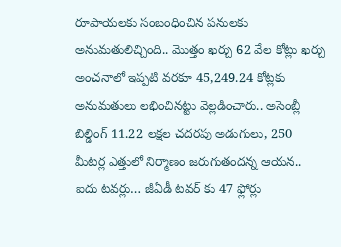రూపాయలకు సంబంధించిన పనులకు అనుమతులిచ్చింది.. మొత్తం ఖర్చు 62 వేల కోట్లు ఖర్చు అంచనాలో ఇప్పటి వరకూ 45,249.24 కోట్లకు అనుమతులు లభించినట్టు వెల్లడించారు.. అసెంబ్లీ బిల్డింగ్ 11.22 లక్షల చదరపు అడుగులు, 250 మీటర్ల ఎత్తులో నిర్మాణం జరుగుతందన్న ఆయన.. ఐదు టవర్లు… జీఏడీ టవర్ కు 47 ఫ్లోర్లు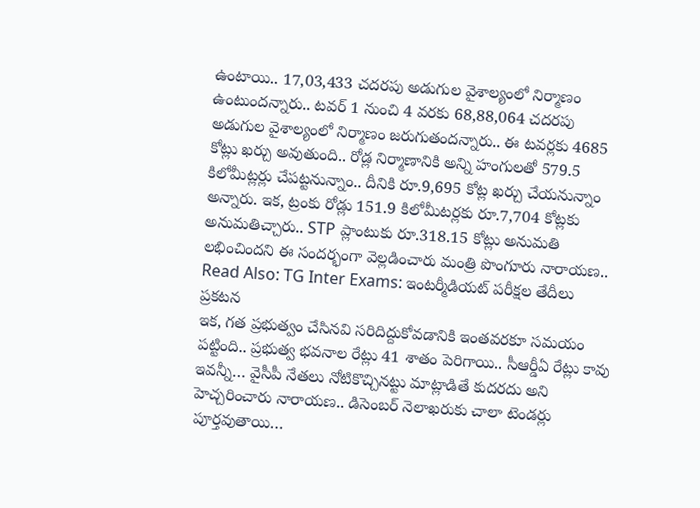ఉంటాయి.. 17,03,433 చదరపు అడుగుల వైశాల్యంలో నిర్మాణం ఉంటుందన్నారు.. టవర్ 1 నుంచి 4 వరకు 68,88,064 చదరపు అడుగుల వైశాల్యంలో నిర్మాణం జరుగుతందన్నారు.. ఈ టవర్లకు 4685 కోట్లు ఖర్చు అవుతుంది.. రోడ్ల నిర్మాణానికి అన్ని హంగులతో 579.5 కిలోమీట్లర్లు చేపట్టనున్నాం.. దీనికి రూ.9,695 కోట్ల ఖర్చు చేయనున్నాం అన్నారు. ఇక, ట్రంకు రోడ్లు 151.9 కిలోమీటర్లకు రూ.7,704 కోట్లకు అనుమతిచ్చారు.. STP ప్లాంటుకు రూ.318.15 కోట్లు అనుమతి లభించిందని ఈ సందర్భంగా వెల్లడించారు మంత్రి పొంగూరు నారాయణ..
Read Also: TG Inter Exams: ఇంటర్మీడియట్ పరీక్షల తేదీలు ప్రకటన
ఇక, గత ప్రభుత్వం చేసినవి సరిదిద్దుకోవడానికి ఇంతవరకూ సమయం పట్టింది.. ప్రభుత్వ భవనాల రేట్లు 41 శాతం పెరిగాయి.. సీఆర్డీఏ రేట్లు కావు ఇవన్నీ… వైసీపీ నేతలు నోటికొచ్చినట్టు మాట్లాడితే కుదరదు అని హెచ్చరించారు నారాయణ.. డిసెంబర్ నెలాఖరుకు చాలా టెండర్లు పూర్తవుతాయి…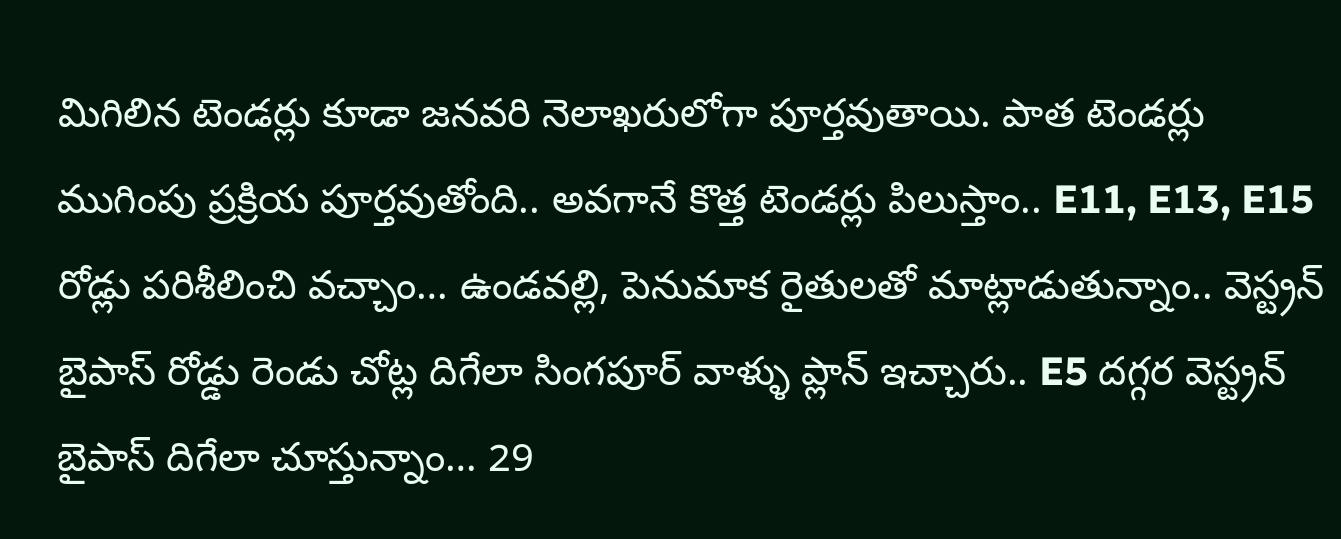మిగిలిన టెండర్లు కూడా జనవరి నెలాఖరులోగా పూర్తవుతాయి. పాత టెండర్లు ముగింపు ప్రక్రియ పూర్తవుతోంది.. అవగానే కొత్త టెండర్లు పిలుస్తాం.. E11, E13, E15 రోడ్లు పరిశీలించి వచ్చాం… ఉండవల్లి, పెనుమాక రైతులతో మాట్లాడుతున్నాం.. వెస్ట్రన్ బైపాస్ రోడ్డు రెండు చోట్ల దిగేలా సింగపూర్ వాళ్ళు ప్లాన్ ఇచ్చారు.. E5 దగ్గర వెస్ట్రన్ బైపాస్ దిగేలా చూస్తున్నాం… 29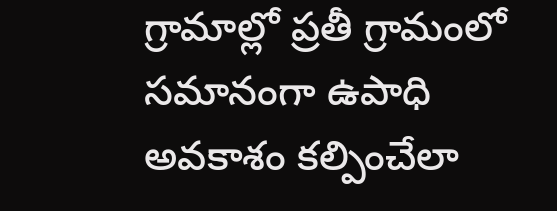గ్రామాల్లో ప్రతీ గ్రామంలో సమానంగా ఉపాధి అవకాశం కల్పించేలా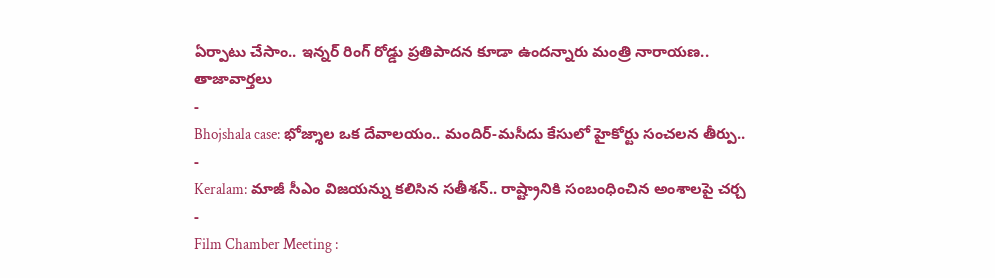ఏర్పాటు చేసాం.. ఇన్నర్ రింగ్ రోడ్డు ప్రతిపాదన కూడా ఉందన్నారు మంత్రి నారాయణ..
తాజావార్తలు
-
Bhojshala case: భోజ్శాల ఒక దేవాలయం.. మందిర్-మసీదు కేసులో హైకోర్టు సంచలన తీర్పు..
-
Keralam: మాజీ సీఎం విజయన్ను కలిసిన సతీశన్.. రాష్ట్రానికి సంబంధించిన అంశాలపై చర్చ
-
Film Chamber Meeting :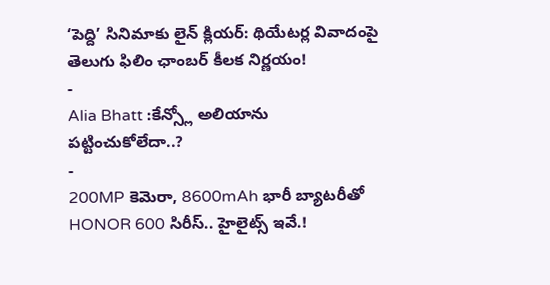‘పెద్ది’ సినిమాకు లైన్ క్లియర్: థియేటర్ల వివాదంపై తెలుగు ఫిలిం ఛాంబర్ కీలక నిర్ణయం!
-
Alia Bhatt :కేన్స్లో అలియాను పట్టించుకోలేదా..?
-
200MP కెమెరా, 8600mAh భారీ బ్యాటరీతో HONOR 600 సిరీస్.. హైలైట్స్ ఇవే.!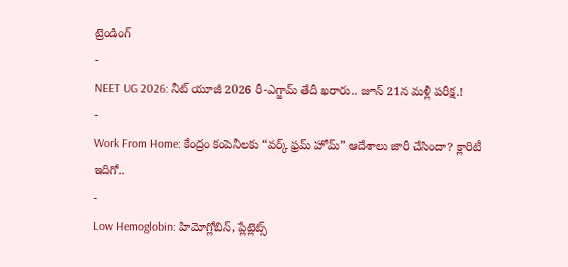ట్రెండింగ్
-
NEET UG 2026: నీట్ యూజీ 2026 రీ-ఎగ్జామ్ తేదీ ఖరారు.. జూన్ 21న మళ్లీ పరీక్ష.!
-
Work From Home: కేంద్రం కంపెనీలకు “వర్క్ ఫ్రమ్ హోమ్” ఆదేశాలు జారీ చేసిందా? క్లారిటీ ఇదిగో..
-
Low Hemoglobin: హిమోగ్లోబిన్, ప్లేట్లెట్స్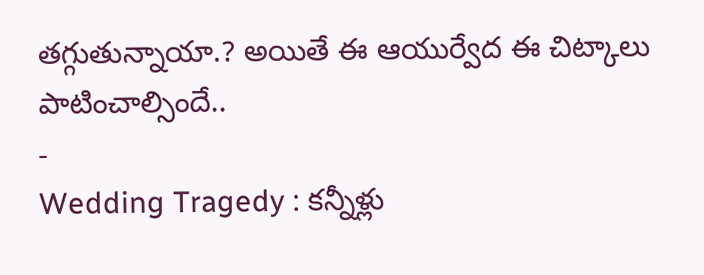తగ్గుతున్నాయా.? అయితే ఈ ఆయుర్వేద ఈ చిట్కాలు పాటించాల్సిందే..
-
Wedding Tragedy : కన్నీళ్లు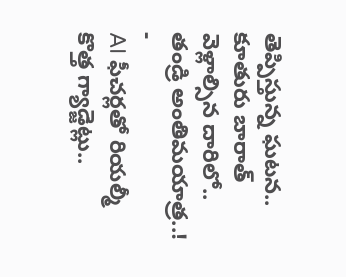తెప్పిస్తున్న ఘటన.. కూతురు బారాత్ వెళ్లాల్సిన దారిలో.. తండ్రి అంతిమయాత్ర..!
-
AI ఫీచర్లతో రియల్మీ కొత్త గ్యాడ్జెట్లు..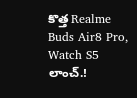కొత్త Realme Buds Air8 Pro, Watch S5 లాంచ్.!